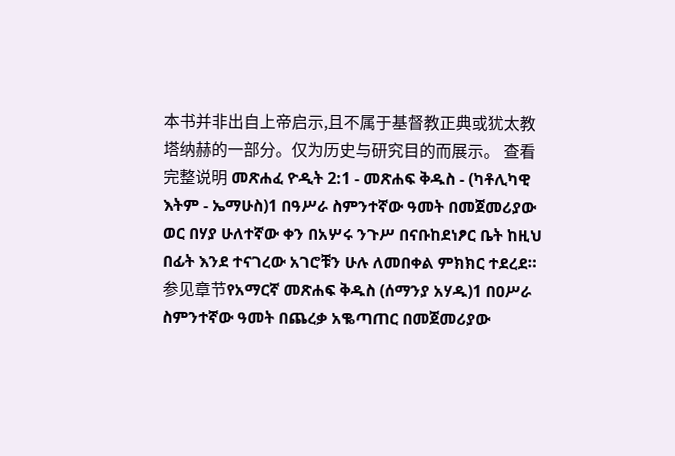本书并非出自上帝启示,且不属于基督教正典或犹太教塔纳赫的一部分。仅为历史与研究目的而展示。 查看完整说明 መጽሐፈ ዮዲት 2:1 - መጽሐፍ ቅዱስ - (ካቶሊካዊ እትም - ኤማሁስ)1 በዓሥራ ስምንተኛው ዓመት በመጀመሪያው ወር በሃያ ሁለተኛው ቀን በአሦሩ ንጉሥ በናቡከደነፆር ቤት ከዚህ በፊት እንደ ተናገረው አገሮቹን ሁሉ ለመበቀል ምክክር ተደረደ። 参见章节የአማርኛ መጽሐፍ ቅዱስ (ሰማንያ አሃዱ)1 በዐሥራ ስምንተኛው ዓመት በጨረቃ አቈጣጠር በመጀመሪያው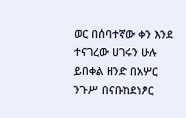ወር በሰባተኛው ቀን እንደ ተናገረው ሀገሩን ሁሉ ይበቀል ዘንድ በአሦር ንጉሥ በናቡከደነፆር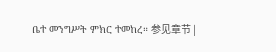ቤተ መንግሥት ምክር ተመከረ። 参见章节 |